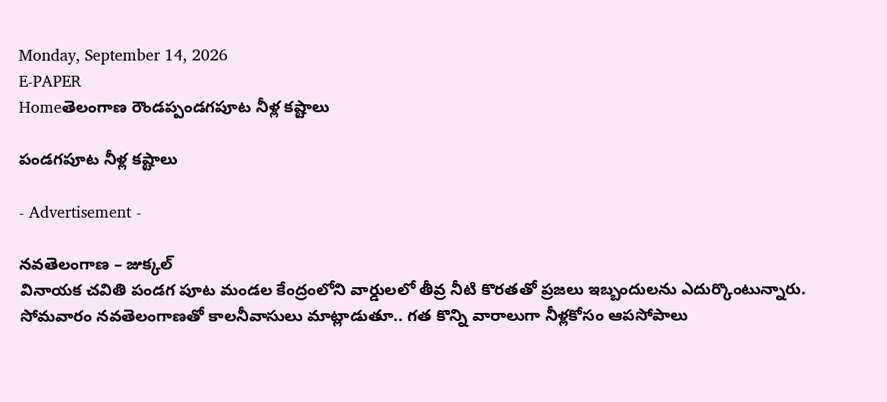Monday, September 14, 2026
E-PAPER
Homeతెలంగాణ రౌండప్పండగపూట నీళ్ల కష్టాలు

పండగపూట నీళ్ల కష్టాలు

- Advertisement -

నవతెలంగాణ – జుక్కల్
వినాయక చవితి పండగ పూట మండల కేంద్రంలోని వార్డులలో తీవ్ర నీటి కొరతతో ప్రజలు ఇబ్బందులను ఎదుర్కొంటున్నారు. సోమవారం నవతెలంగాణతో కాలనీవాసులు మాట్లాడుతూ.. గత కొన్ని వారాలుగా నీళ్లకోసం ఆపసోపాలు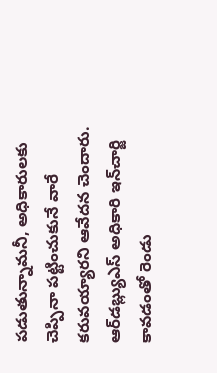పడుతున్నామనీ, అధికారులకు చెప్పినా పట్టించుకునే వారే కరువయ్యారని ఆవేదన చెందారు. ఆర్‌డబ్ల్యుఎస్‌ అధికారి ఇన్‌చార్జి కావడంతో రెండు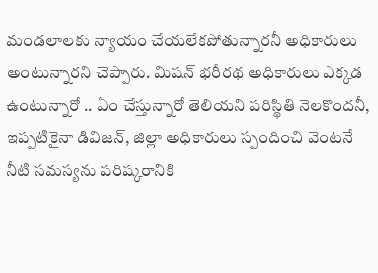మండలాలకు న్యాయం చేయలేకపోతున్నారనీ అధికారులు అంటున్నారని చెప్పారు. మిషన్‌ భరీరథ అధికారులు ఎక్కడ ఉంటున్నారో .. ఏం చేస్తున్నారో తెలియని పరిస్థితి నెలకొందనీ, ఇప్పటికైనా డివిజన్‌, జిల్లా అధికారులు స్పందించి వెంటనే నీటి సమస్యను పరిష్కరానికి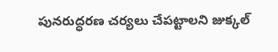పునరుద్ధరణ చర్యలు చేపట్టాలని జుక్కల్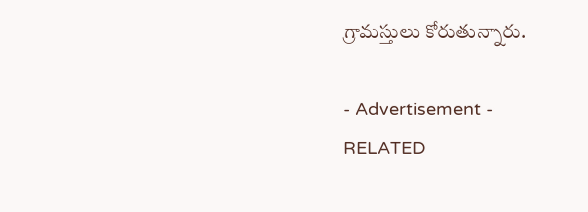గ్రామస్తులు కోరుతున్నారు.

- Advertisement -
RELATED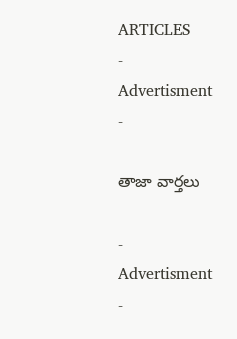ARTICLES
- Advertisment -

తాజా వార్తలు

- Advertisment -